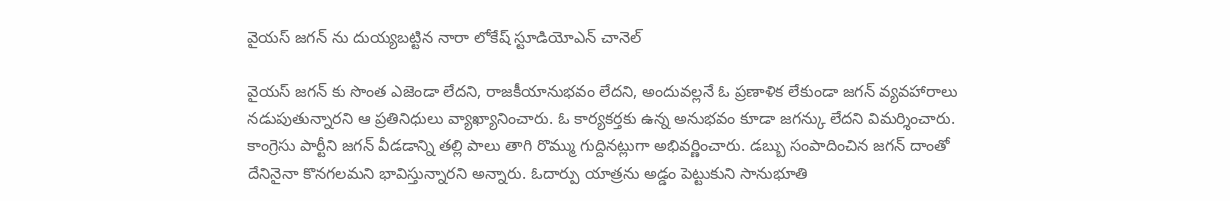వైయస్ జగన్ ను దుయ్యబట్టిన నారా లోకేష్ స్టూడియోఎన్ చానెల్

వైయస్ జగన్ కు సొంత ఎజెండా లేదని, రాజకీయానుభవం లేదని, అందువల్లనే ఓ ప్రణాళిక లేకుండా జగన్ వ్యవహారాలు నడుపుతున్నారని ఆ ప్రతినిధులు వ్యాఖ్యానించారు. ఓ కార్యకర్తకు ఉన్న అనుభవం కూడా జగన్కు లేదని విమర్శించారు. కాంగ్రెసు పార్టీని జగన్ వీడడాన్ని తల్లి పాలు తాగి రొమ్ము గుద్దినట్లుగా అభివర్ణించారు. డబ్బు సంపాదించిన జగన్ దాంతో దేనినైనా కొనగలమని భావిస్తున్నారని అన్నారు. ఓదార్పు యాత్రను అడ్డం పెట్టుకుని సానుభూతి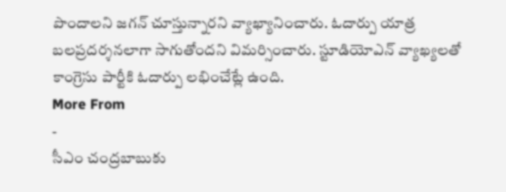పొందాలని జగన్ చూస్తున్నారని వ్యాఖ్యానించారు. ఓదార్పు యాత్ర బలప్రదర్శనలాగా సాగుతోందని విమర్సించారు. స్టూడియోఎన్ వ్యాఖ్యలతో కాంగ్రెసు పార్టీకి ఓదార్పు లభించేట్లే ఉంది.
More From
-
సీఎం చంద్రబాబుకు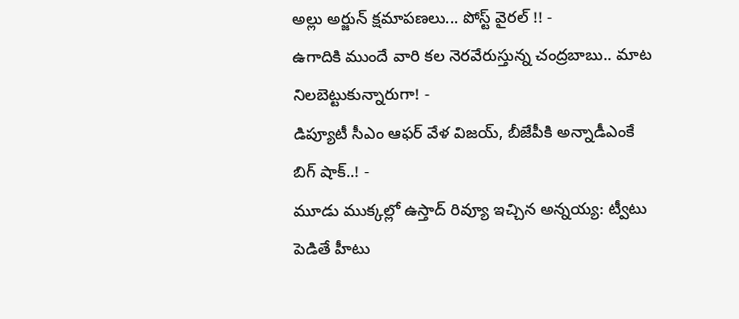అల్లు అర్జున్ క్షమాపణలు... పోస్ట్ వైరల్ !! -
ఉగాదికి ముందే వారి కల నెరవేరుస్తున్న చంద్రబాబు.. మాట నిలబెట్టుకున్నారుగా! -
డిప్యూటీ సీఎం ఆఫర్ వేళ విజయ్, బీజేపీకి అన్నాడీఎంకే బిగ్ షాక్..! -
మూడు ముక్కల్లో ఉస్తాద్ రివ్యూ ఇచ్చిన అన్నయ్య: ట్వీటు పెడితే హీటు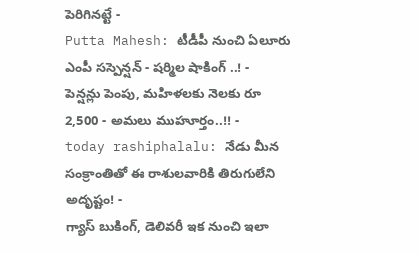పెరిగినట్టే -
Putta Mahesh: టీడీపీ నుంచి ఏలూరు ఎంపీ సస్పెన్షన్ - షర్మిల షాకింగ్ ..! -
పెన్షన్లు పెంపు, మహిళలకు నెలకు రూ 2,500 - అమలు ముహూర్తం..!! -
today rashiphalalu: నేడు మీన సంక్రాంతితో ఈ రాశులవారికి తిరుగులేని అదృష్టం! -
గ్యాస్ బుకింగ్, డెలివరీ ఇక నుంచి ఇలా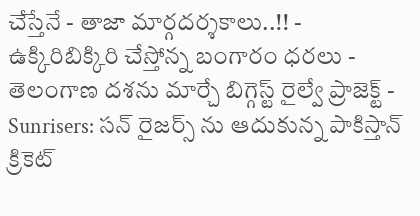చేస్తేనే - తాజా మార్గదర్శకాలు..!! -
ఉక్కిరిబిక్కిరి చేస్తోన్న బంగారం ధరలు -
తెలంగాణ దశను మార్చే బిగ్గెస్ట్ రైల్వే ప్రాజెక్ట్ -
Sunrisers: సన్ రైజర్స్ ను ఆదుకున్న పాకిస్తాన్ క్రికెట్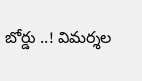బోర్డు ..! విమర్శల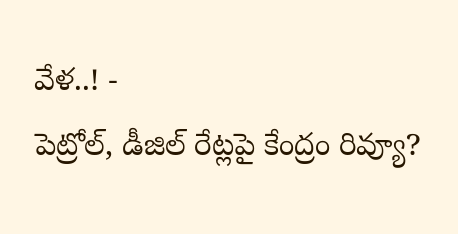వేళ..! -
పెట్రోల్, డీజిల్ రేట్లపై కేంద్రం రివ్యూ?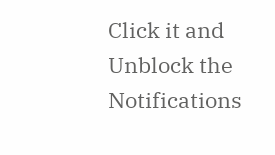Click it and Unblock the Notifications